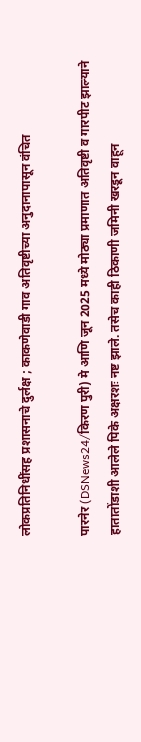लोकप्रतिनिधींसह प्रशासनाचे दुर्लक्ष ; काकणेवाडी गाव अतिवृष्टीच्या अनुदानापासून वंचित

पारनेर (DSNews24/किरण पुरी) मे आणि जून 2025 मध्ये मोठ्या प्रमाणात अतिवृष्टी व गारपीट झाल्याने हातातोंडाशी आलेले पिके अक्षरशः नष्ट झाले. तसेच काही ठिकाणी जमिनी खरडून वाहून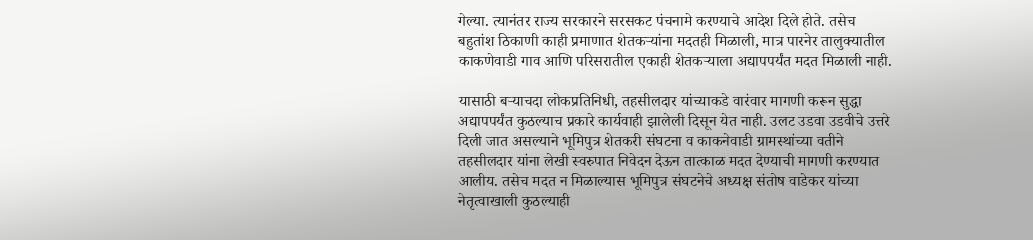गेल्या. त्यानंतर राज्य सरकारने सरसकट पंचनामे करण्याचे आदेश दिले होते. तसेच बहुतांश ठिकाणी काही प्रमाणात शेतकऱ्यांना मदतही मिळाली, मात्र पारनेर तालुक्यातील काकणेवाडी गाव आणि परिसरातील एकाही शेतकऱ्याला अद्यापपर्यंत मदत मिळाली नाही.

यासाठी बऱ्याचदा लोकप्रतिनिधी, तहसीलदार यांच्याकडे वारंवार मागणी करून सुद्धा अद्यापपर्यंत कुठल्याच प्रकारे कार्यवाही झालेली दिसून येत नाही. उलट उडवा उडवीचे उत्तरे दिली जात असल्याने भूमिपुत्र शेतकरी संघटना व काकनेवाडी ग्रामस्थांच्या वतीने तहसीलदार यांना लेखी स्वरुपात निवेदन देऊन तात्काळ मदत देण्याची मागणी करण्यात आलीय. तसेच मदत न मिळाल्यास भूमिपुत्र संघटनेचे अध्यक्ष संतोष वाडेकर यांच्या नेतृत्वाखाली कुठल्याही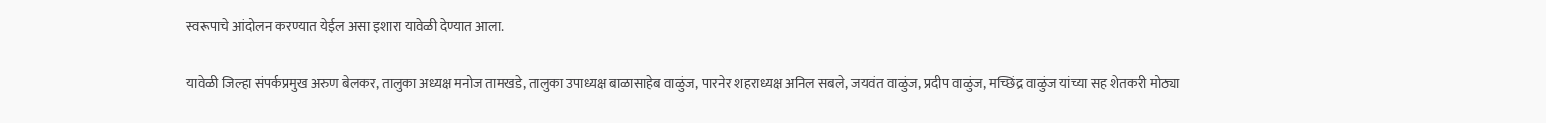स्वरूपाचे आंदोलन करण्यात येईल असा इशारा यावेळी देण्यात आला.

यावेळी जिल्हा संपर्कप्रमुख अरुण बेलकर, तालुका अध्यक्ष मनोज तामखडे, तालुका उपाध्यक्ष बाळासाहेब वाळुंज, पारनेर शहराध्यक्ष अनिल सबले, जयवंत वाळुंज, प्रदीप वाळुंज, मच्छिंद्र वाळुंज यांच्या सह शेतकरी मोठ्या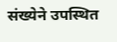संख्येने उपस्थित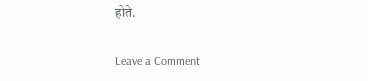होते.

Leave a Comment